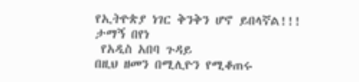የኢትዮጵያ ነገር ቅንቅን ሆኖ ይበላኛል!!!
ታማኝ በየነ
 የአዲስ አበባ ጉዳይ
በዚህ ዘመን በሚሊዮን የሚቆጠሩ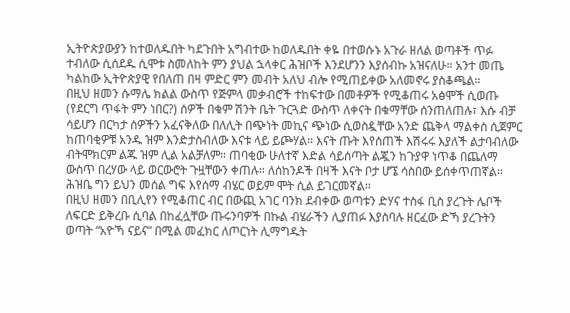ኢትዮጵያውያን ከተወለዱበት ካደጉበት አግብተው ከወለዱበት ቀዬ በተወሱኑ አጉራ ዘለል ወጣቶች ጥፉ ተብለው ሲሰደዱ ሲሞቱ ስመለከት ምን ያህል ኋላቀር ሕዝቦች እንደሆንን እያሰብኩ አዝናለሁ። አንተ መጤ ካልከው ኢትዮጵያዊ የበለጠ በዛ ምድር ምን መብት አለህ ብሎ የሚጠይቀው አለመኖሩ ያስቆጫል።
በዚህ ዘመን ሱማሌ ክልል ውስጥ የጅምላ መቃብሮች ተከፍተው በመቶዎች የሚቆጠሩ አፅሞች ሲወጡ (የደርግ ጥፋት ምን ነበር?) ሰዎች በቁም ሽንት ቤት ጉርጓድ ውስጥ ለቀናት በቁማቸው ሰንጠለጠሉ፣ እሱ ብቻ ሳይሆን በርካታ ሰዎችን አፈናቅለው በለሊት በጭነት መኪና ጭነው ሲወስዷቸው አንድ ጨቅላ ማልቀስ ሲጀምር ከጠባቂዎቹ አንዱ ዝም እንድታስብለው እናቱ ላይ ይጮሃል። እናት ጡት እየሰጠች እሽሩሩ እያለች ልታባብለው ብትሞክርም ልጁ ዝም ሊል አልቻለም። ጠባቂው ሁለተኛ እድል ሳይሰጣት ልጇን ከጉያዋ ነጥቆ በጨለማ ውስጥ በረሃው ላይ ወርውሮት ጉዟቸውን ቀጠሉ። ለሰከንዶች በዛች እናት ቦታ ሆኜ ሳስበው ይሰቀጥጠኛል። ሕዝቤ ግን ይህን መሰል ግፍ እየሰማ ብሄር ወይም ሞት ሲል ይገርመኛል።
በዚህ ዘመን በቢሊየን የሚቆጠር ብር በውጪ አገር ባንክ ደብቀው ወጣቱን ድሃና ተስፋ ቢስ ያረጉት ሌቦች ለፍርድ ይቅረቡ ሲባል በከፈሏቸው ጡሩንባዎች በኩል ብሄራችን ሊያጠፉ እያስባሉ ዘርፈው ድኻ ያረጉትን ወጣት “አዮኻ ናይና” በሚል መፈክር ለጦርነት ሊማግዱት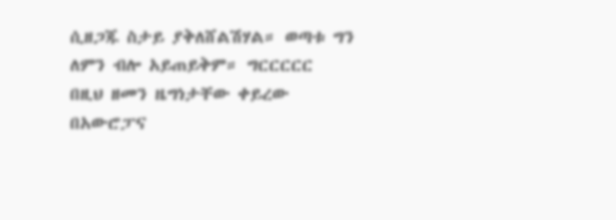ሲዘጋጁ ስታይ ያቅለሸልሽሃል። ወጣቱ ግን ለምን ብሎ አይጠይቅም። ግርርርርር
በዚህ ዘመን ዜግነታቸው ቀይረው በአውሮፓና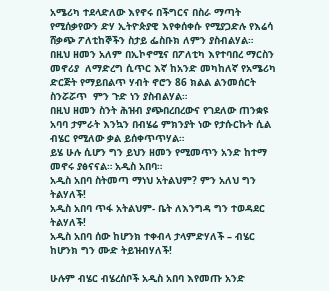አሜሪካ ተደላድለው እየኖሩ በችግርና በስራ ማጣት የሚሰቃየውን ድሃ ኢትዮጵያዊ እየቀሰቀሱ የሚያጋድሉ የእሬሳ ሸቃጭ ፖለቲከኞችን ስታይ ፌስቡክ ለምን ያስብልሃል።
በዚህ ዘመን አለም በኢኮኖሚና በፖለቲካ እየተባበረ ማርስን መኖሪያ  ለማድረግ ሲጥር እኛ ከአንድ መካከለኛ የአሜሪካ ድርጅት የማይበልጥ ሃብት ኖሮን 86 ክልል ልንመሰርት ስንሯሯጥ  ምን ጉድ ነን ያስብልሃል።
በዚህ ዘመን ስንት ሕዝብ ያጭበረበረውና የገደለው ጠንቋዩ አባባ ታምራት እንኳን በብሄሬ ምክንያት ነው የታሱርኩት ሲል ብሄር የሚለው ቃል ይሰቀጥጥሃል።
ይሄ ሁሉ ሲሆን ግን ይህን ዘመን የሚመጥን አንድ ከተማ መኖሩ ያፅናናል። አዲስ አበባ።
አዲስ አበባ ስትመጣ ማነህ አትልህም? ምን አለህ ግን ትልሃለች!
አዲስ አበባ ጥፋ አትልህም- ቤት ለእንግዳ ግን ተወዳደር ትልሃለች!
አዲስ አበባ ሰው ከሆንክ ተቀብላ ታላምድሃለች – ብሄር ከሆንክ ግን ሙድ ትይዝብሃለች!

ሁሉም ብሄር ብሄረሰቦች አዲስ አበባ እየመጡ አንድ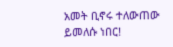አመት ቢኖሩ ተለውጠው ይመለሱ ነበር!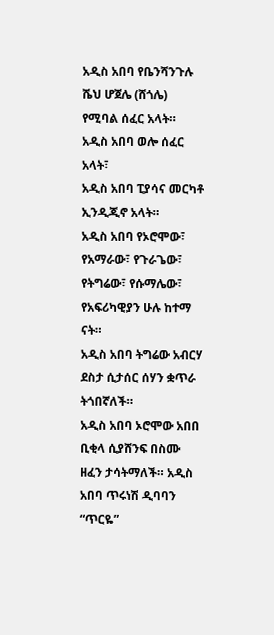አዲስ አበባ የቤንሻንጉሉ ሼህ ሆጀሌ (ሸጎሌ) የሚባል ሰፈር አላት።
አዲስ አበባ ወሎ ሰፈር አላት፣
አዲስ አበባ ፒያሳና መርካቶ ኢንዲጂኖ አላት።
አዲስ አበባ የኦሮሞው፣ የአማራው፣ የጉራጌው፣ የትግሬው፣ የሱማሌው፣ የአፍሪካዊያን ሁሉ ከተማ ናት።
አዲስ አበባ ትግሬው አብርሃ ደስታ ሲታሰር ሰሃን ቋጥራ ትጎበኛለች።
አዲስ አበባ ኦሮሞው አበበ ቢቂላ ሲያሸንፍ በስሙ ዘፈን ታሳትማለች። አዲስ አበባ ጥሩነሽ ዲባባን “ጥርዬ”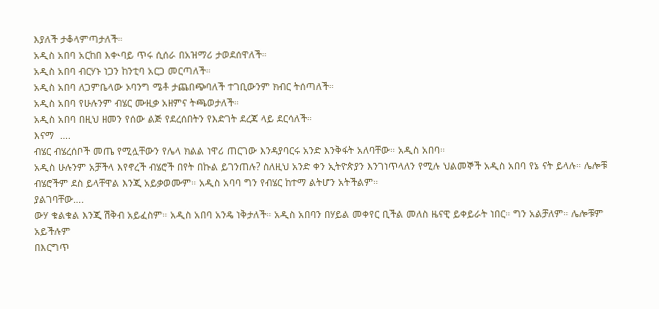እያለች ታቆላምጣታለች።
አዲስ አበባ አርከበ እቊባይ ጥሩ ሲሰራ በአዝማሪ ታወደሰዋለች።
አዲስ አበባ ብርሃኑ ነጋን ከንቲባ አርጋ መርጣለች።
አዲስ አበባ ለጋምቤላው ኦባንግ ሜቶ ታጨበጭባለች ተገቢውንም ክብር ትሰጣለች።
አዲስ አበባ የሁሉንም ብሄር ሙዚቃ አዘምና ትጫወታለች።
አዲስ አበባ በዚህ ዘመን የሰው ልጅ የደረሰበትን የእድገት ደረጃ ላይ ደርሳለች።
እናማ  ….
ብሄር ብሄረሰቦች መጤ የሚሏቸውን የሌላ ክልል ነዋሪ ጠርገው እንዳያባርሩ አንድ እንቅፋት አለባቸው። አዲስ አበባ።
አዲስ ሁሉንም አቻችላ እየኖረች ብሄሮች በየት በኩል ይገንጠሉ? ስለዚህ አንድ ቀን ኢትዮጵያን እንገነጥላለን የሚሉ ህልመኞች አዲስ አበባ የኔ ናት ይላሉ። ሌሎቹ ብሄሮችም ደስ ይላቸዋል እንጂ አይቃወሙም። አዲስ አባባ ግን የብሄር ከተማ ልትሆን አትችልም።
ያልገባቸው….
ውሃ ቁልቁል እንጂ ሽቅብ አይፈስም። አዲስ አበባ አንዴ ነቅታለች። አዲስ አበባን በሃይል መቀየር ቢችል መለስ ዜናዊ ይቀይራት ነበር። ግን አልቻለም። ሌሎቹም አይችሉም
በእርግጥ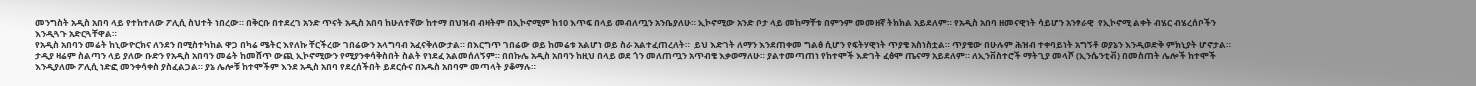መንግስት አዲስ አበባ ላይ የተከተለው ፖሊሲ ስህተት ነበረው። በቅርቡ በተደረገ አንድ ጥናት አዲስ አበባ ከሁለተኛው ከተማ በህዝብ ብዛትም በኢኮኖሚም ከ10 እጥፍ በላይ መብለጧን አንቤያለሁ። ኢኮኖሚው አንድ ቦታ ላይ መከማቸቱ በምንም መመዘኛ ትክክል አይደለም። የአዲስ አበባ ዘመናዊነት ሳይሆን አንፃራዊ  የኢኮኖሚ ልቀት ብሄር ብሄረሰቦችን  እንዲጓጉ አድርጓቸዋል።
የአዲስ አበባን መሬት ከኒውዮርክና ለንደን በሚስተካከል ዋጋ በካሬ ሜትር እየለኩ ቸርችረው ገበሬውን አላግባብ አፈናቅለውታል። በእርግጥ ገበሬው ወይ ከመሬቱ አልሆነ ወይ ስራ አልተፈጠረለት።  ይህ እድገት ለማን እንደጠቀመ ግልፅ ሲሆን የፍትሃዊነት ጥያቄ አስነስቷል። ጥያቄው በሁሉም ሕዝብ ተቀባይነት አግኝቶ ወያኔን እንዲወድቅ ምክኒያት ሆኖታል።
ታዲያ ዛሬም ስልጣን ላይ ያለው ቡድን የአዲስ አበባን መሬት ከመሸጥ ውጪ ኢኮኖሚውን የሚያንቀሳቅስበት ስልት የነደፈ አልመሰለኝም። በበኩሌ አዲስ አበባን ከዚህ በላይ ወደ ጎን መለጠጧን አጥብቄ እቃወማለሁ። ያልተመጣጠነ የከተሞች እድገት ፈፅሞ ጤናማ አይደለም። ለኢንቨስተሮች ማትጊያ መላሾ (ኢንሴንቲቭ) በመስጠት ሌሎች ከተሞች እንዲያለሙ ፖሊሲ ነድፎ መንቀሳቀስ ያስፈልጋል። ያኔ ሌሎቹ ከተሞችም እንደ አዲስ አበባ የደረሰችበት ይደርሱና በአዱስ አበባም መጣላት ያቆማሉ።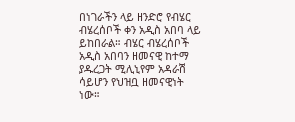በነገራችን ላይ ዘንድሮ የብሄር ብሄረሰቦች ቀን አዲስ አበባ ላይ ይከበራል። ብሄር ብሄረሰቦች አዲስ አበባን ዘመናዊ ከተማ ያዱረጋት ሚሊኒየም አዳራሽ ሳይሆን የህዝቧ ዘመናዊነት ነው።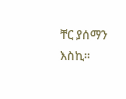ቸር ያሰማን እስኪ።